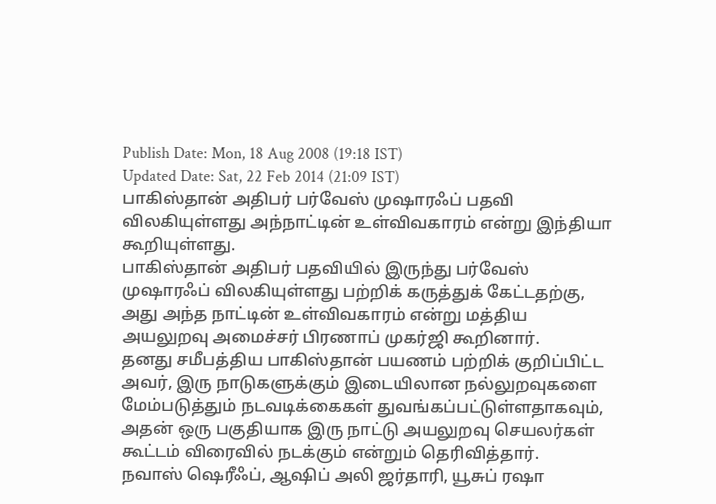Publish Date: Mon, 18 Aug 2008 (19:18 IST)
Updated Date: Sat, 22 Feb 2014 (21:09 IST)
பாகிஸ்தான் அதிபர் பர்வேஸ் முஷாரஃப் பதவி விலகியுள்ளது அந்நாட்டின் உள்விவகாரம் என்று இந்தியா கூறியுள்ளது.
பாகிஸ்தான் அதிபர் பதவியில் இருந்து பர்வேஸ் முஷாரஃப் விலகியுள்ளது பற்றிக் கருத்துக் கேட்டதற்கு, அது அந்த நாட்டின் உள்விவகாரம் என்று மத்திய அயலுறவு அமைச்சர் பிரணாப் முகர்ஜி கூறினார்.
தனது சமீபத்திய பாகிஸ்தான் பயணம் பற்றிக் குறிப்பிட்ட அவர், இரு நாடுகளுக்கும் இடையிலான நல்லுறவுகளை மேம்படுத்தும் நடவடிக்கைகள் துவங்கப்பட்டுள்ளதாகவும், அதன் ஒரு பகுதியாக இரு நாட்டு அயலுறவு செயலர்கள் கூட்டம் விரைவில் நடக்கும் என்றும் தெரிவித்தார்.
நவாஸ் ஷெரீஃப், ஆஷிப் அலி ஜர்தாரி, யூசுப் ரஷா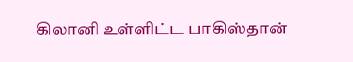கிலானி உள்ளிட்ட பாகிஸ்தான்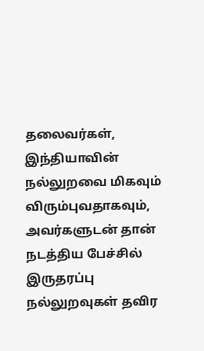தலைவர்கள், இந்தியாவின் நல்லுறவை மிகவும் விரும்புவதாகவும், அவர்களுடன் தான் நடத்திய பேச்சில் இருதரப்பு நல்லுறவுகள் தவிர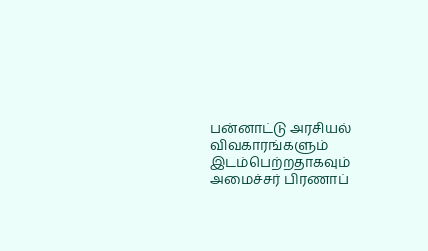பன்னாட்டு அரசியல் விவகாரங்களும் இடம்பெற்றதாகவும் அமைச்சர் பிரணாப்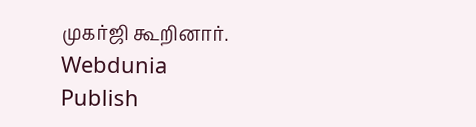முகர்ஜி கூறினார்.
Webdunia
Publish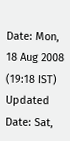Date: Mon, 18 Aug 2008 (19:18 IST)
Updated Date: Sat,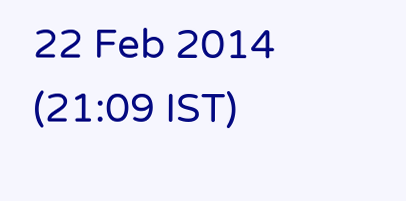22 Feb 2014 (21:09 IST)